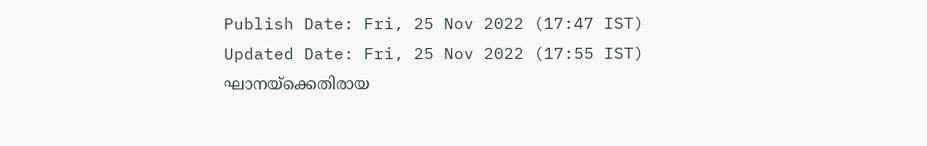Publish Date: Fri, 25 Nov 2022 (17:47 IST)
Updated Date: Fri, 25 Nov 2022 (17:55 IST)
ഘാനയ്ക്കെതിരായ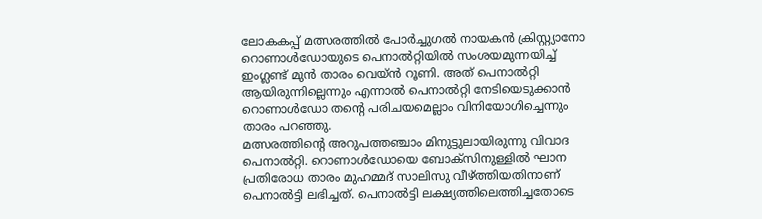ലോകകപ്പ് മത്സരത്തിൽ പോർച്ചുഗൽ നായകൻ ക്രിസ്റ്റ്യാനോ റൊണാൾഡോയുടെ പെനാൽറ്റിയിൽ സംശയമുന്നയിച്ച് ഇംഗ്ലണ്ട് മുൻ താരം വെയ്ൻ റൂണി. അത് പെനാൽറ്റി ആയിരുന്നില്ലെന്നും എന്നാൽ പെനാൽറ്റി നേടിയെടുക്കാൻ റൊണാൾഡോ തൻ്റെ പരിചയമെല്ലാം വിനിയോഗിച്ചെന്നും താരം പറഞ്ഞു.
മത്സരത്തിൻ്റെ അറുപത്തഞ്ചാം മിനുട്ടുലായിരുന്നു വിവാദ പെനാൽറ്റി. റൊണാൾഡോയെ ബോക്സിനുള്ളിൽ ഘാന പ്രതിരോധ താരം മുഹമ്മദ് സാലിസു വീഴ്ത്തിയതിനാണ് പെനാൽട്ടി ലഭിച്ചത്. പെനാൽട്ടി ലക്ഷ്യത്തിലെത്തിച്ചതോടെ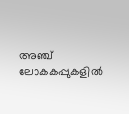അഞ്ച് ലോകകപ്പുകളിൽ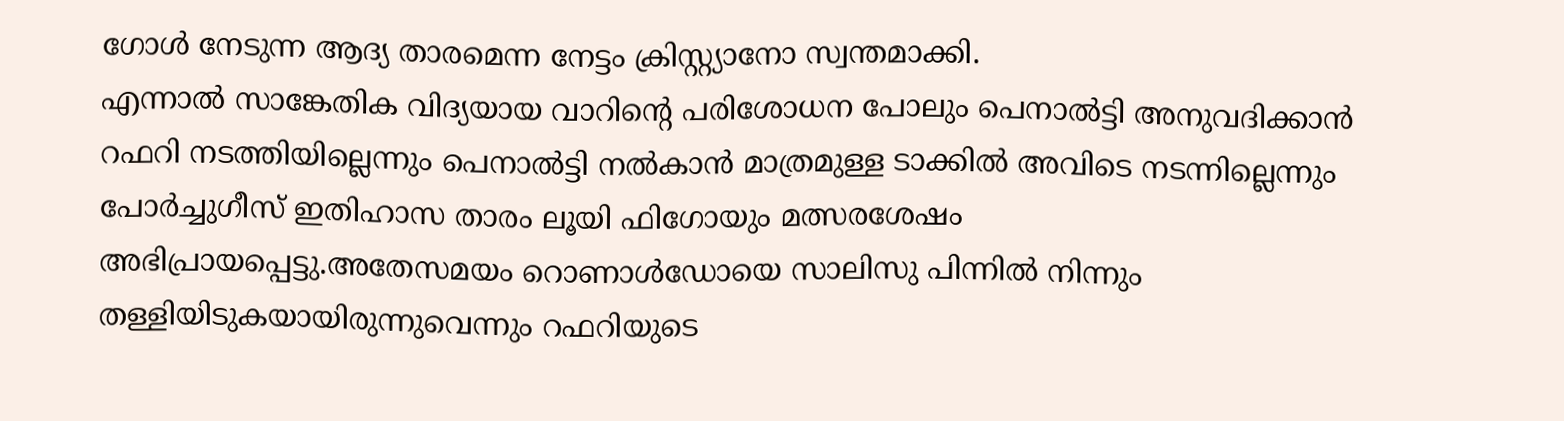ഗോൾ നേടുന്ന ആദ്യ താരമെന്ന നേട്ടം ക്രിസ്റ്റ്യാനോ സ്വന്തമാക്കി.
എന്നാൽ സാങ്കേതിക വിദ്യയായ വാറിൻ്റെ പരിശോധന പോലും പെനാൽട്ടി അനുവദിക്കാൻ റഫറി നടത്തിയില്ലെന്നും പെനാൽട്ടി നൽകാൻ മാത്രമുള്ള ടാക്കിൽ അവിടെ നടന്നില്ലെന്നും പോർച്ചുഗീസ് ഇതിഹാസ താരം ലൂയി ഫിഗോയും മത്സരശേഷം അഭിപ്രായപ്പെട്ടു.അതേസമയം റൊണാൾഡോയെ സാലിസു പിന്നിൽ നിന്നും തള്ളിയിടുകയായിരുന്നുവെന്നും റഫറിയുടെ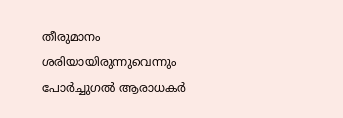തീരുമാനം ശരിയായിരുന്നുവെന്നും പോർച്ചുഗൽ ആരാധകർ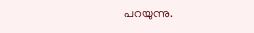പറയുന്നു.